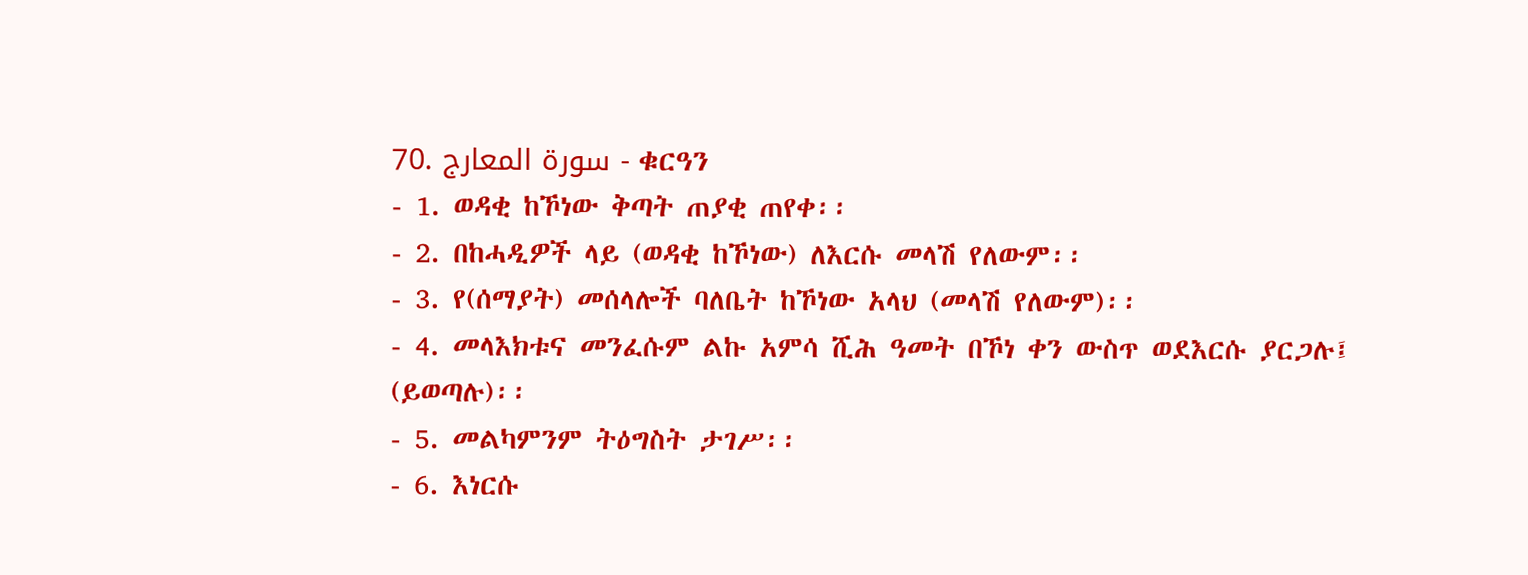70. سورة المعارج - ቁርዓን
- 1. ወዳቂ ከኾነው ቅጣት ጠያቂ ጠየቀ፡፡
- 2. በከሓዲዎች ላይ (ወዳቂ ከኾነው) ለእርሱ መላሽ የለውም፡፡
- 3. የ(ሰማያት) መሰላሎች ባለቤት ከኾነው አላህ (መላሽ የለውም)፡፡
- 4. መላእክቱና መንፈሱም ልኩ አምሳ ሺሕ ዓመት በኾነ ቀን ውስጥ ወደእርሱ ያርጋሉ፤ (ይወጣሉ)፡፡
- 5. መልካምንም ትዕግስት ታገሥ፡፡
- 6. እነርሱ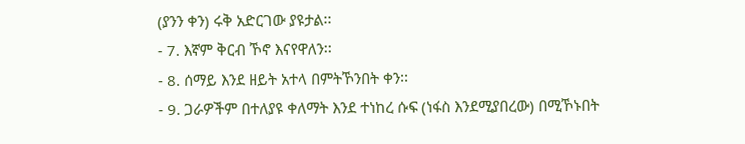(ያንን ቀን) ሩቅ አድርገው ያዩታል፡፡
- 7. እኛም ቅርብ ኾኖ እናየዋለን፡፡
- 8. ሰማይ እንደ ዘይት አተላ በምትኾንበት ቀን፡፡
- 9. ጋራዎችም በተለያዩ ቀለማት እንደ ተነከረ ሱፍ (ነፋስ እንደሚያበረው) በሚኾኑበት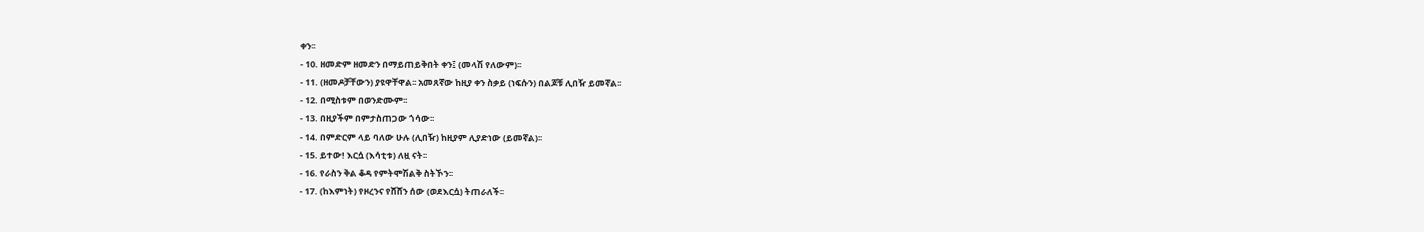ቀን፡፡
- 10. ዘመድም ዘመድን በማይጠይቅበት ቀን፤ (መላሽ የለውም)፡፡
- 11. (ዘመዶቻቸውን) ያዩዋቸዋል፡፡ አመጸኛው ከዚያ ቀን ስቃይ (ነፍሱን) በልጆቹ ሊበዥ ይመኛል፡፡
- 12. በሚስቱም በወንድሙም፡፡
- 13. በዚያችም በምታስጠጋው ጎሳው፡፡
- 14. በምድርም ላይ ባለው ሁሉ (ሊበዥ) ከዚያም ሊያድነው (ይመኛል)፡፡
- 15. ይተው! እርሷ (እሳቲቱ) ለዟ ናት፡፡
- 16. የራስን ቅል ቆዳ የምትሞሽልቅ ስትኾን፡፡
- 17. (ከእምነት) የዞረንና የሸሸን ሰው (ወደእርሷ) ትጠራለች፡፡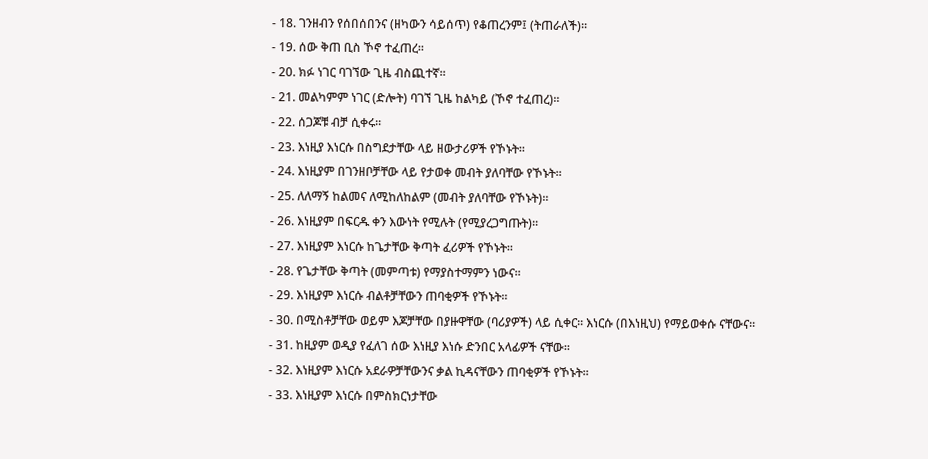- 18. ገንዘብን የሰበሰበንና (ዘካውን ሳይሰጥ) የቆጠረንም፤ (ትጠራለች)፡፡
- 19. ሰው ቅጠ ቢስ ኾኖ ተፈጠረ፡፡
- 20. ክፉ ነገር ባገኘው ጊዜ ብስጪተኛ፡፡
- 21. መልካምም ነገር (ድሎት) ባገኘ ጊዜ ከልካይ (ኾኖ ተፈጠረ)፡፡
- 22. ሰጋጆቹ ብቻ ሲቀሩ፡፡
- 23. እነዚያ እነርሱ በስግደታቸው ላይ ዘውታሪዎች የኾኑት፡፡
- 24. እነዚያም በገንዘቦቻቸው ላይ የታወቀ መብት ያለባቸው የኾኑት፡፡
- 25. ለለማኝ ከልመና ለሚከለከልም (መብት ያለባቸው የኾኑት)፡፡
- 26. እነዚያም በፍርዱ ቀን እውነት የሚሉት (የሚያረጋግጡት)፡፡
- 27. እነዚያም እነርሱ ከጌታቸው ቅጣት ፈሪዎች የኾኑት፡፡
- 28. የጌታቸው ቅጣት (መምጣቱ) የማያስተማምን ነውና፡፡
- 29. እነዚያም እነርሱ ብልቶቻቸውን ጠባቂዎች የኾኑት፡፡
- 30. በሚስቶቻቸው ወይም እጆቻቸው በያዙዋቸው (ባሪያዎች) ላይ ሲቀር፡፡ እነርሱ (በእነዚህ) የማይወቀሱ ናቸውና፡፡
- 31. ከዚያም ወዲያ የፈለገ ሰው እነዚያ እነሱ ድንበር አላፊዎች ናቸው፡፡
- 32. እነዚያም እነርሱ አደራዎቻቸውንና ቃል ኪዳናቸውን ጠባቂዎች የኾኑት፡፡
- 33. እነዚያም እነርሱ በምስክርነታቸው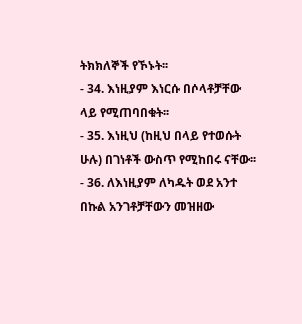ትክክለኞች የኾኑት፡፡
- 34. እነዚያም እነርሱ በሶላቶቻቸው ላይ የሚጠባበቁት፡፡
- 35. እነዚህ (ከዚህ በላይ የተወሱት ሁሉ) በገነቶች ውስጥ የሚከበሩ ናቸው፡፡
- 36. ለእነዚያም ለካዱት ወደ አንተ በኩል አንገቶቻቸውን መዝዘው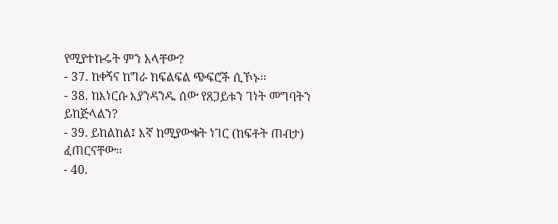የሚያተኩሩት ምን አላቸው?
- 37. ከቀኝና ከግራ ክፍልፍል ጭፍሮች ሲኾኑ፡፡
- 38. ከእነርሱ እያንዳንዱ ሰው የጸጋይቱን ገነት መግባትን ይከጅላልን?
- 39. ይከልከል፤ እኛ ከሚያውቁት ነገር (ከፍቶት ጠብታ) ፈጠርናቸው፡፡
- 40.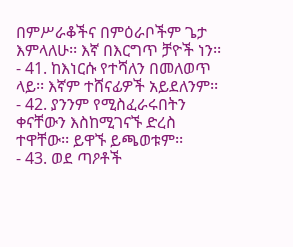በምሥራቆችና በምዕራቦችም ጌታ እምላለሁ፡፡ እኛ በእርግጥ ቻዮች ነን፡፡
- 41. ከእነርሱ የተሻለን በመለወጥ ላይ፡፡ እኛም ተሸናፊዎች አይደለንም፡፡
- 42. ያንንም የሚስፈራሩበትን ቀናቸውን እስከሚገናኙ ድረስ ተዋቸው፡፡ ይዋኙ ይጫወቱም፡፡
- 43. ወደ ጣዖቶች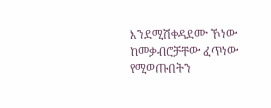እንደሚሽቀዳደሙ ኾነው ከመቃብሮቻቸው ፈጥነው የሚወጡበትን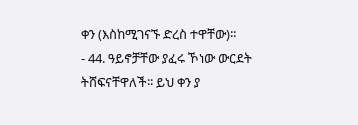ቀን (እስከሚገናኙ ድረስ ተዋቸው)፡፡
- 44. ዓይኖቻቸው ያፈሩ ኾነው ውርደት ትሸፍናቸዋለች፡፡ ይህ ቀን ያ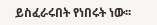ይስፈራሩበት የነበሩት ነው፡፡